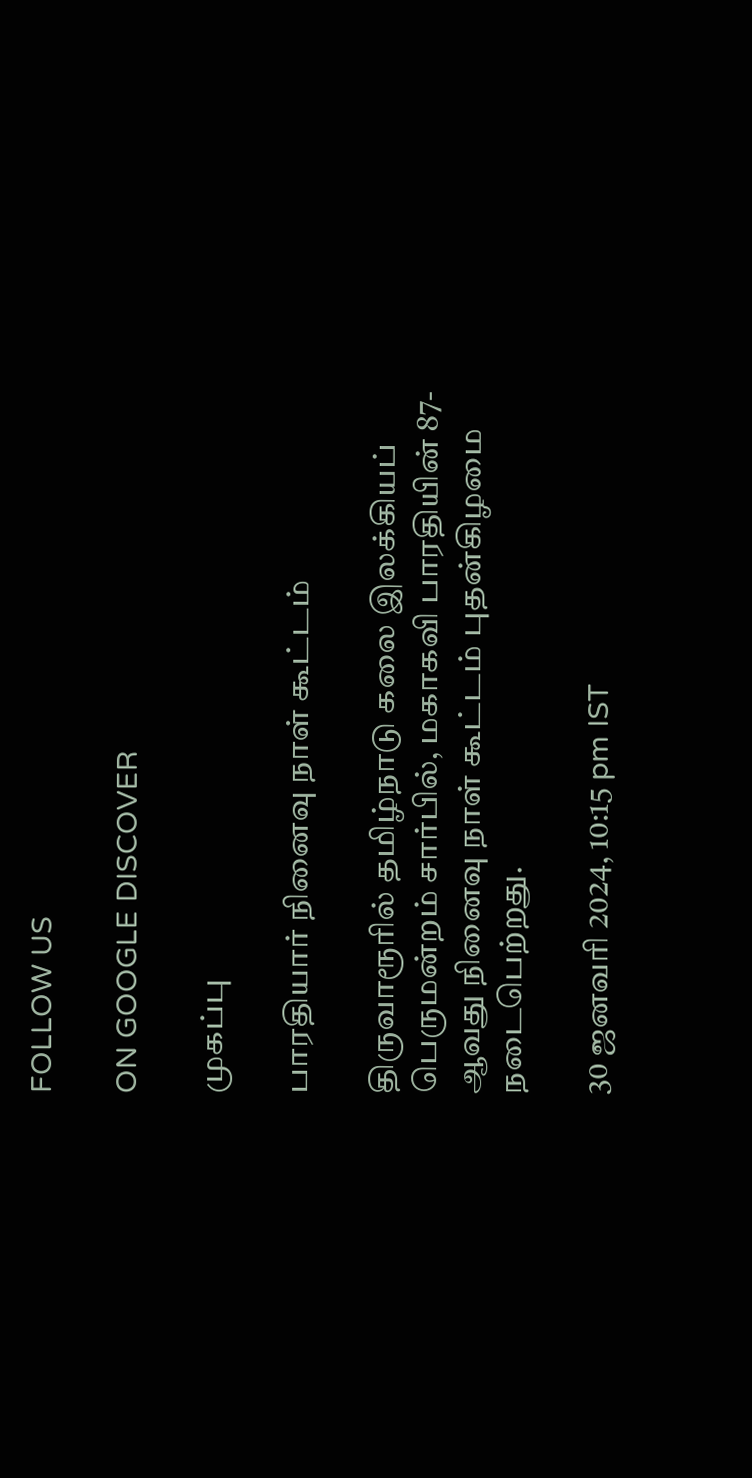FOLLOW US

ON GOOGLE DISCOVER

முகப்பு

பாரதியார் நினைவு நாள் கூட்டம்

திருவாரூரில் தமிழ்நாடு கலை இலக்கியப் பெருமன்றம் சார்பில், மகாகவி பாரதியின் 87-ஆவது நினைவு நாள் கூட்டம் புதன்கிழமை நடைபெற்றது.

30 ஜனவரி 2024, 10:15 pm IST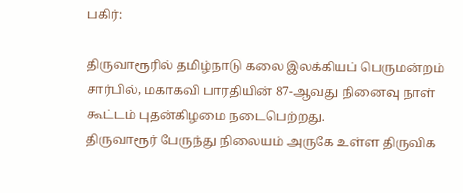பகிர்:

திருவாரூரில் தமிழ்நாடு கலை இலக்கியப் பெருமன்றம் சார்பில், மகாகவி பாரதியின் 87-ஆவது நினைவு நாள் கூட்டம் புதன்கிழமை நடைபெற்றது.
திருவாரூர் பேருந்து நிலையம் அருகே உள்ள திருவிக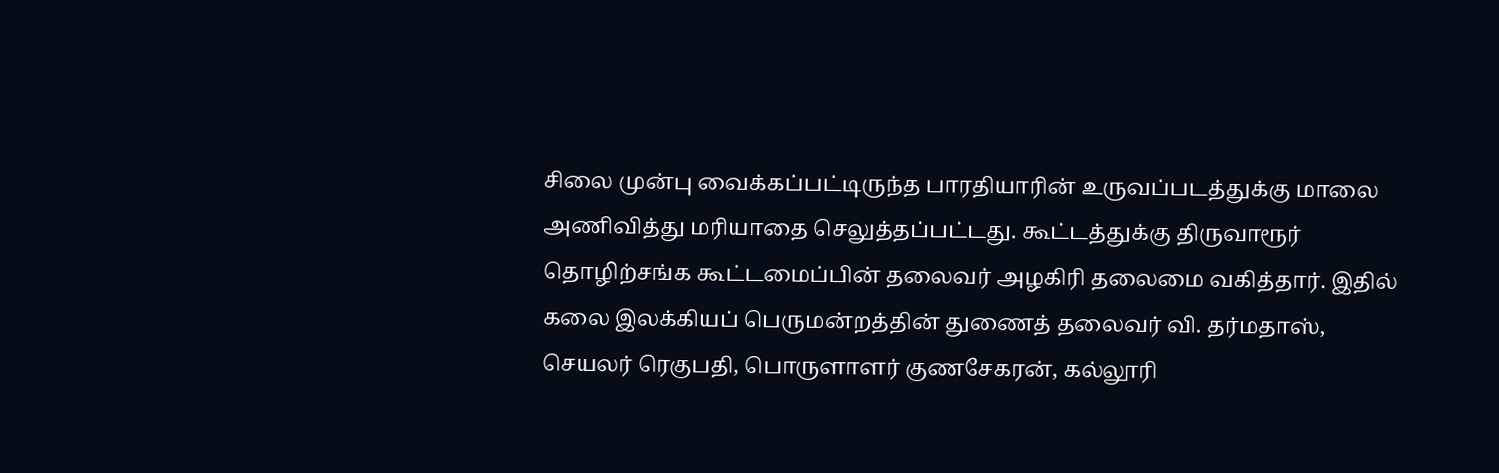சிலை முன்பு வைக்கப்பட்டிருந்த பாரதியாரின் உருவப்படத்துக்கு மாலை அணிவித்து மரியாதை செலுத்தப்பட்டது. கூட்டத்துக்கு திருவாரூர் தொழிற்சங்க கூட்டமைப்பின் தலைவர் அழகிரி தலைமை வகித்தார். இதில் கலை இலக்கியப் பெருமன்றத்தின் துணைத் தலைவர் வி. தர்மதாஸ், செயலர் ரெகுபதி, பொருளாளர் குணசேகரன், கல்லூரி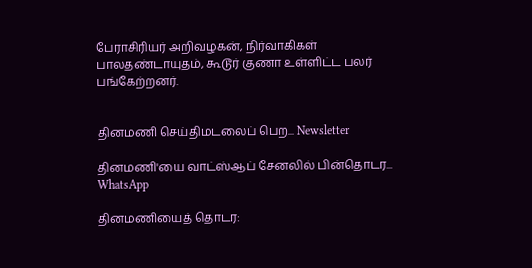பேராசிரியர் அறிவழகன், நிர்வாகிகள் பாலதண்டாயுதம், கூடூர் குணா உள்ளிட்ட பலர் பங்கேற்றனர்.


தினமணி செய்திமடலைப் பெற... Newsletter

தினமணி'யை வாட்ஸ்ஆப் சேனலில் பின்தொடர... WhatsApp

தினமணியைத் தொடர: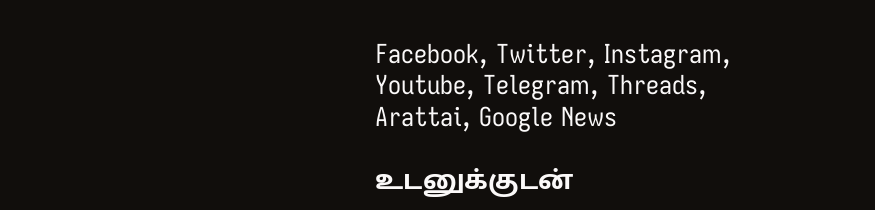Facebook, Twitter, Instagram, Youtube, Telegram, Threads, Arattai, Google News

உடனுக்குடன்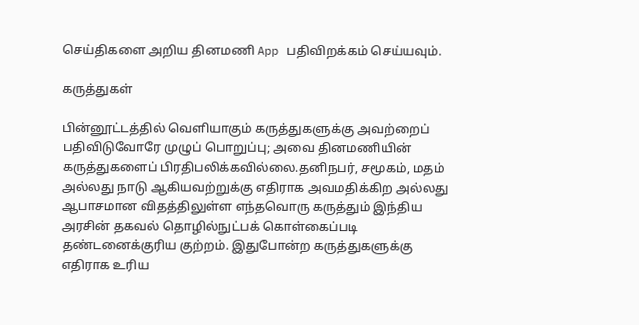செய்திகளை அறிய தினமணி App பதிவிறக்கம் செய்யவும்.

கருத்துகள்

பின்னூட்டத்தில் வெளியாகும் கருத்துகளுக்கு அவற்றைப் பதிவிடுவோரே முழுப் பொறுப்பு; அவை தினமணியின் கருத்துகளைப் பிரதிபலிக்கவில்லை.தனிநபர், சமூகம், மதம் அல்லது நாடு ஆகியவற்றுக்கு எதிராக அவமதிக்கிற அல்லது ஆபாசமான விதத்திலுள்ள எந்தவொரு கருத்தும் இந்திய அரசின் தகவல் தொழில்நுட்பக் கொள்கைப்படி தண்டனைக்குரிய குற்றம். இதுபோன்ற கருத்துகளுக்கு எதிராக உரிய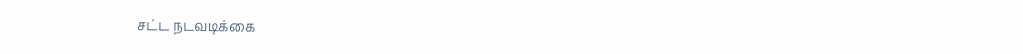சட்ட நடவடிக்கை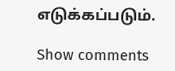எடுக்கப்படும்.

Show comments